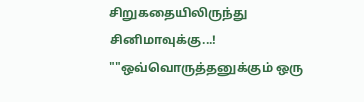சிறுகதையிலிருந்து சினிமாவுக்கு...!
""ஒவ்வொருத்தனுக்கும் ஒரு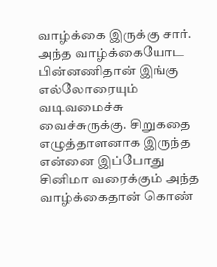வாழ்க்கை இருக்கு சார். அந்த வாழ்க்கையோட பின்னணிதான் இங்கு எல்லோரையும் வடிவமைச்சு வைச்சுருக்கு. சிறுகதை எழுத்தாளனாக இருந்த என்னை இப்போது சினிமா வரைக்கும் அந்த வாழ்க்கைதான் கொண்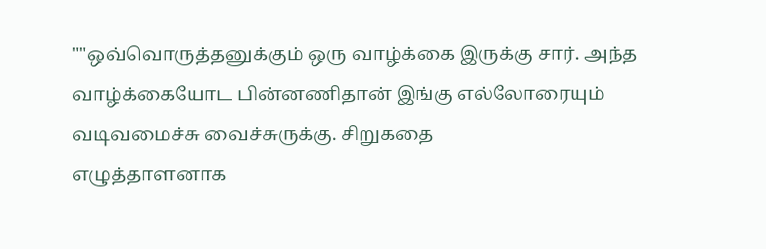""ஒவ்வொருத்தனுக்கும் ஒரு வாழ்க்கை இருக்கு சார். அந்த வாழ்க்கையோட பின்னணிதான் இங்கு எல்லோரையும் வடிவமைச்சு வைச்சுருக்கு. சிறுகதை
எழுத்தாளனாக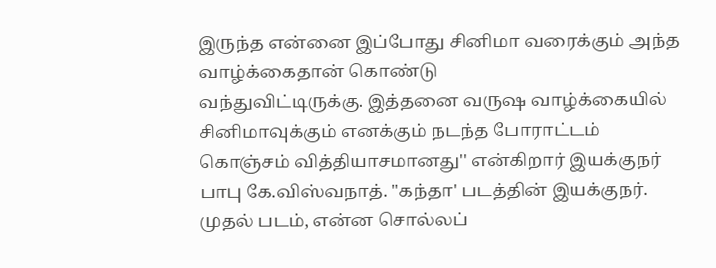இருந்த என்னை இப்போது சினிமா வரைக்கும் அந்த வாழ்க்கைதான் கொண்டு
வந்துவிட்டிருக்கு. இத்தனை வருஷ வாழ்க்கையில் சினிமாவுக்கும் எனக்கும் நடந்த போராட்டம்
கொஞ்சம் வித்தியாசமானது'' என்கிறார் இயக்குநர்
பாபு கே.விஸ்வநாத். "கந்தா' படத்தின் இயக்குநர்.
முதல் படம், என்ன சொல்லப்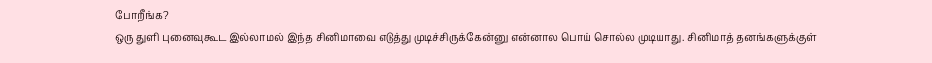போறீங்க?
ஒரு துளி புனைவுகூட இல்லாமல் இந்த சினிமாவை எடுத்து முடிச்சிருக்கேன்னு என்னால பொய் சொல்ல முடியாது. சினிமாத் தனங்களுக்குள்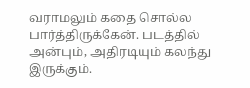வராமலும் கதை சொல்ல பார்த்திருக்கேன். படத்தில் அன்பும், அதிரடியும் கலந்து இருக்கும்.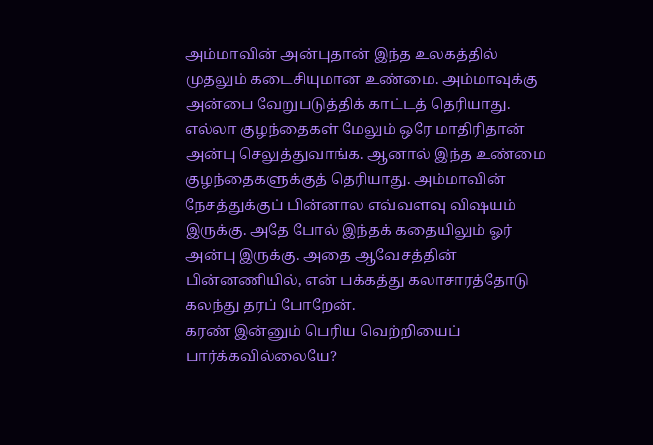அம்மாவின் அன்புதான் இந்த உலகத்தில் முதலும் கடைசியுமான உண்மை. அம்மாவுக்கு அன்பை வேறுபடுத்திக் காட்டத் தெரியாது. எல்லா குழந்தைகள் மேலும் ஒரே மாதிரிதான் அன்பு செலுத்துவாங்க. ஆனால் இந்த உண்மை குழந்தைகளுக்குத் தெரியாது. அம்மாவின் நேசத்துக்குப் பின்னால எவ்வளவு விஷயம் இருக்கு. அதே போல் இந்தக் கதையிலும் ஓர் அன்பு இருக்கு. அதை ஆவேசத்தின் பின்னணியில், என் பக்கத்து கலாசாரத்தோடு கலந்து தரப் போறேன்.
கரண் இன்னும் பெரிய வெற்றியைப் பார்க்கவில்லையே?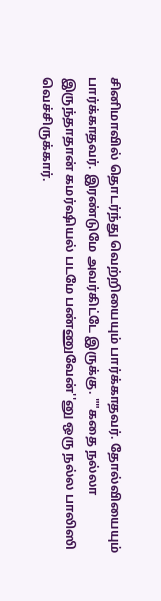சினிமாவில் தொடர்ந்து வெற்றியையும் பார்க்காதவர். தோல்வியையும் பார்க்காதவர். இரண்டுமே அவர்கிட்டே இருக்கு. ""கதை நல்லா இருந்தாதான் கமர்ஷியல் படமே பண்ணுவேன்''னு ஒரு நல்ல பாலிஸி வெச்சிருக்கார்.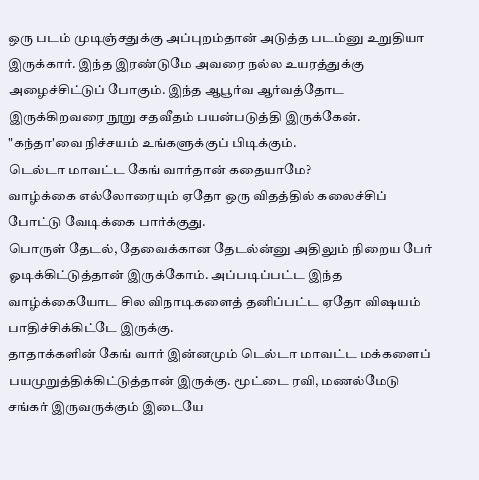ஒரு படம் முடிஞ்சதுக்கு அப்புறம்தான் அடுத்த படம்னு உறுதியா இருக்கார். இந்த இரண்டுமே அவரை நல்ல உயரத்துக்கு அழைச்சிட்டுப் போகும். இந்த ஆபூர்வ ஆர்வத்தோட இருக்கிறவரை நூறு சதவீதம் பயன்படுத்தி இருக்கேன். "கந்தா'வை நிச்சயம் உங்களுக்குப் பிடிக்கும்.
டெல்டா மாவட்ட கேங் வார்தான் கதையாமே?
வாழ்க்கை எல்லோரையும் ஏதோ ஒரு விதத்தில் கலைச்சிப் போட்டு வேடிக்கை பார்க்குது.
பொருள் தேடல், தேவைக்கான தேடல்ன்னு அதிலும் நிறைய பேர் ஓடிக்கிட்டுத்தான் இருக்கோம். அப்படிப்பட்ட இந்த வாழ்க்கையோட சில விநாடிகளைத் தனிப்பட்ட ஏதோ விஷயம் பாதிச்சிக்கிட்டே இருக்கு.
தாதாக்களின் கேங் வார் இன்னமும் டெல்டா மாவட்ட மக்களைப் பயமுறுத்திக்கிட்டுத்தான் இருக்கு. மூட்டை ரவி, மணல்மேடு சங்கர் இருவருக்கும் இடையே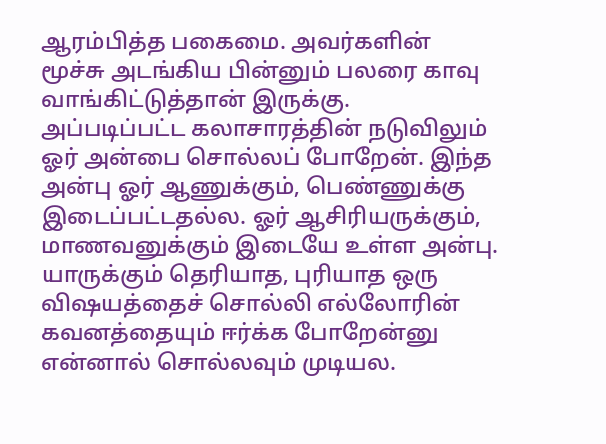ஆரம்பித்த பகைமை. அவர்களின் மூச்சு அடங்கிய பின்னும் பலரை காவு வாங்கிட்டுத்தான் இருக்கு. அப்படிப்பட்ட கலாசாரத்தின் நடுவிலும் ஓர் அன்பை சொல்லப் போறேன். இந்த அன்பு ஓர் ஆணுக்கும், பெண்ணுக்கு இடைப்பட்டதல்ல. ஓர் ஆசிரியருக்கும், மாணவனுக்கும் இடையே உள்ள அன்பு. யாருக்கும் தெரியாத, புரியாத ஒரு விஷயத்தைச் சொல்லி எல்லோரின் கவனத்தையும் ஈர்க்க போறேன்னு என்னால் சொல்லவும் முடியல.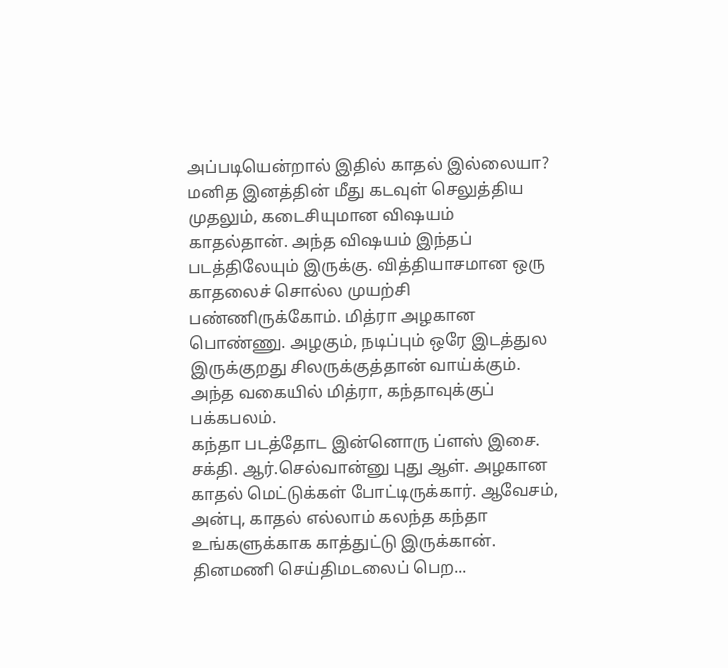அப்படியென்றால் இதில் காதல் இல்லையா?
மனித இனத்தின் மீது கடவுள் செலுத்திய முதலும், கடைசியுமான விஷயம் காதல்தான். அந்த விஷயம் இந்தப் படத்திலேயும் இருக்கு. வித்தியாசமான ஒரு காதலைச் சொல்ல முயற்சி பண்ணிருக்கோம். மித்ரா அழகான பொண்ணு. அழகும், நடிப்பும் ஒரே இடத்துல இருக்குறது சிலருக்குத்தான் வாய்க்கும். அந்த வகையில் மித்ரா, கந்தாவுக்குப் பக்கபலம்.
கந்தா படத்தோட இன்னொரு ப்ளஸ் இசை. சக்தி. ஆர்.செல்வான்னு புது ஆள். அழகான காதல் மெட்டுக்கள் போட்டிருக்கார். ஆவேசம், அன்பு, காதல் எல்லாம் கலந்த கந்தா உங்களுக்காக காத்துட்டு இருக்கான்.
தினமணி செய்திமடலைப் பெற...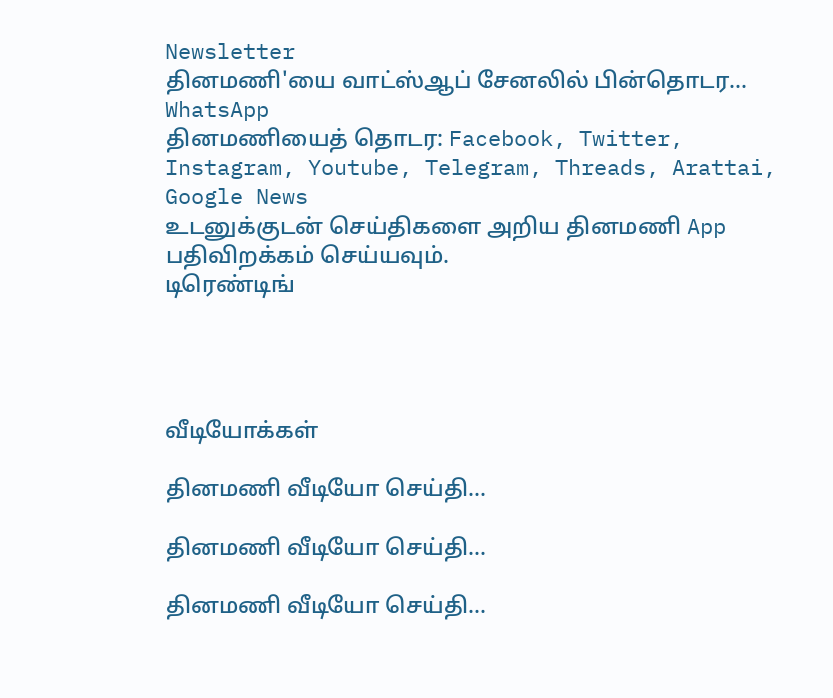Newsletter
தினமணி'யை வாட்ஸ்ஆப் சேனலில் பின்தொடர... WhatsApp
தினமணியைத் தொடர: Facebook, Twitter, Instagram, Youtube, Telegram, Threads, Arattai, Google News
உடனுக்குடன் செய்திகளை அறிய தினமணி App பதிவிறக்கம் செய்யவும்.
டிரெண்டிங்




வீடியோக்கள்

தினமணி வீடியோ செய்தி...

தினமணி வீடியோ செய்தி...

தினமணி வீடியோ செய்தி...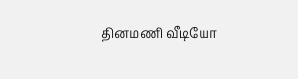தினமணி வீடியோ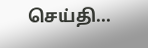செய்தி...